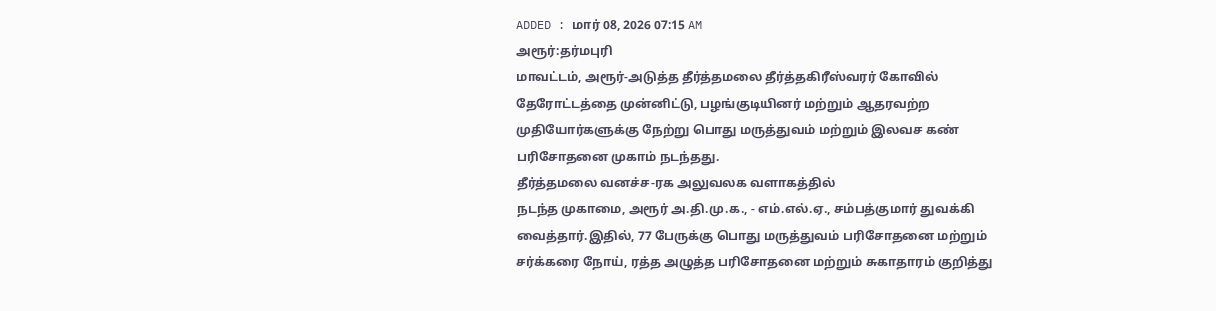ADDED : மார் 08, 2026 07:15 AM
அரூர்:தர்மபுரி
மாவட்டம், அரூர்-அடுத்த தீர்த்தமலை தீர்த்தகிரீஸ்வரர் கோவில்
தேரோட்டத்தை முன்னிட்டு, பழங்குடியினர் மற்றும் ஆதரவற்ற
முதியோர்களுக்கு நேற்று பொது மருத்துவம் மற்றும் இலவச கண்
பரிசோதனை முகாம் நடந்தது.
தீர்த்தமலை வனச்ச-ரக அலுவலக வளாகத்தில்
நடந்த முகாமை, அரூர் அ.தி.மு.க., - எம்.எல்.ஏ., சம்பத்குமார் துவக்கி
வைத்தார்.இதில், 77 பேருக்கு பொது மருத்துவம் பரிசோதனை மற்றும்
சர்க்கரை நோய், ரத்த அழுத்த பரிசோதனை மற்றும் சுகாதாரம் குறித்து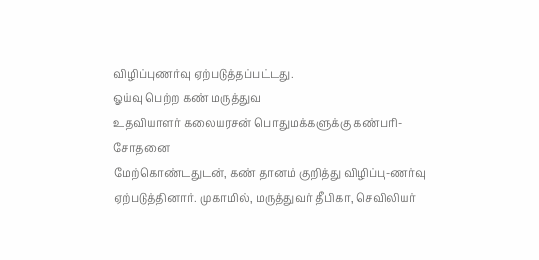விழிப்புணர்வு ஏற்படுத்தப்பட்டது.
ஓய்வு பெற்ற கண் மருத்துவ
உதவியாளர் கலையரசன் பொதுமக்களுக்கு கண்பரி-சோதனை
மேற்கொண்டதுடன், கண் தானம் குறித்து விழிப்பு-ணர்வு
ஏற்படுத்தினார். முகாமில், மருத்துவர் தீபிகா, செவிலியர்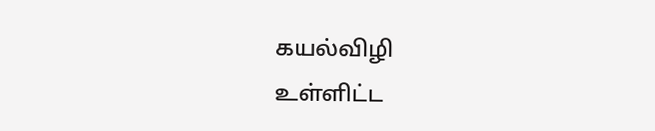கயல்விழி
உள்ளிட்ட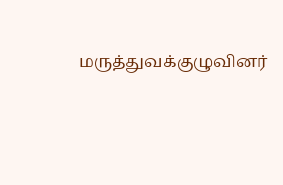மருத்துவக்குழுவினர்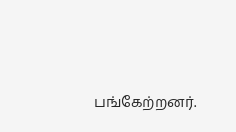பங்கேற்றனர்.